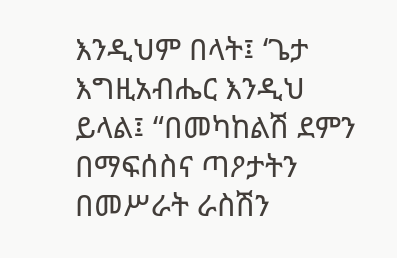እንዲህም በላት፤ ‘ጌታ እግዚአብሔር እንዲህ ይላል፤ “በመካከልሽ ደምን በማፍሰስና ጣዖታትን በመሥራት ራስሽን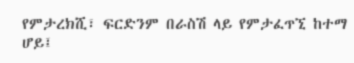የምታረክሺ፣ ፍርድንም በራስሽ ላይ የምታፈጥኚ ከተማ ሆይ፤